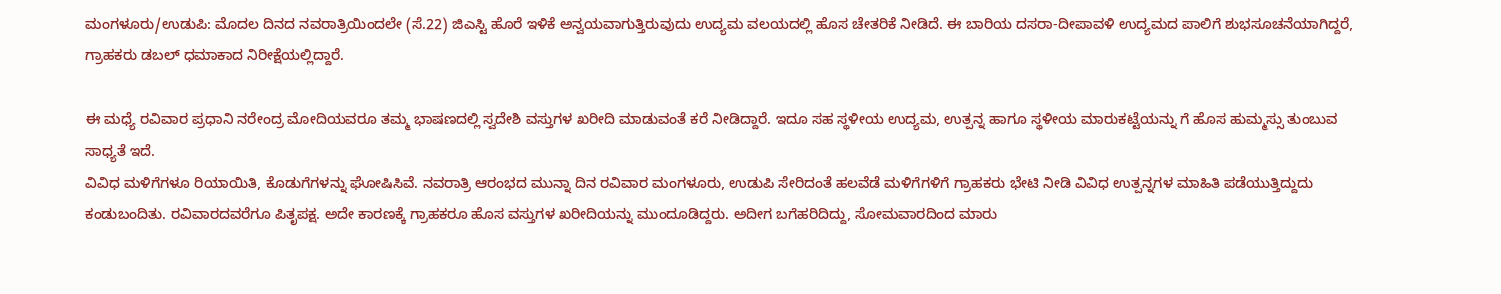ಮಂಗಳೂರು/ಉಡುಪಿ: ಮೊದಲ ದಿನದ ನವರಾತ್ರಿಯಿಂದಲೇ (ಸೆ.22) ಜಿಎಸ್ಟಿ ಹೊರೆ ಇಳಿಕೆ ಅನ್ವಯವಾಗುತ್ತಿರುವುದು ಉದ್ಯಮ ವಲಯದಲ್ಲಿ ಹೊಸ ಚೇತರಿಕೆ ನೀಡಿದೆ. ಈ ಬಾರಿಯ ದಸರಾ-ದೀಪಾವಳಿ ಉದ್ಯಮದ ಪಾಲಿಗೆ ಶುಭಸೂಚನೆಯಾಗಿದ್ದರೆ, ಗ್ರಾಹಕರು ಡಬಲ್ ಧಮಾಕಾದ ನಿರೀಕ್ಷೆಯಲ್ಲಿದ್ದಾರೆ.

ಈ ಮಧ್ಯೆ ರವಿವಾರ ಪ್ರಧಾನಿ ನರೇಂದ್ರ ಮೋದಿಯವರೂ ತಮ್ಮ ಭಾಷಣದಲ್ಲಿ ಸ್ವದೇಶಿ ವಸ್ತುಗಳ ಖರೀದಿ ಮಾಡುವಂತೆ ಕರೆ ನೀಡಿದ್ದಾರೆ. ಇದೂ ಸಹ ಸ್ಥಳೀಯ ಉದ್ಯಮ, ಉತ್ಪನ್ನ ಹಾಗೂ ಸ್ಥಳೀಯ ಮಾರುಕಟ್ಟೆಯನ್ನು ಗೆ ಹೊಸ ಹುಮ್ಮಸ್ಸು ತುಂಬುವ ಸಾಧ್ಯತೆ ಇದೆ.
ವಿವಿಧ ಮಳಿಗೆಗಳೂ ರಿಯಾಯಿತಿ, ಕೊಡುಗೆಗಳನ್ನು ಘೋಷಿಸಿವೆ. ನವರಾತ್ರಿ ಆರಂಭದ ಮುನ್ನಾ ದಿನ ರವಿವಾರ ಮಂಗಳೂರು, ಉಡುಪಿ ಸೇರಿದಂತೆ ಹಲವೆಡೆ ಮಳಿಗೆಗಳಿಗೆ ಗ್ರಾಹಕರು ಭೇಟಿ ನೀಡಿ ವಿವಿಧ ಉತ್ಪನ್ನಗಳ ಮಾಹಿತಿ ಪಡೆಯುತ್ತಿದ್ದುದು ಕಂಡುಬಂದಿತು. ರವಿವಾರದವರೆಗೂ ಪಿತೃಪಕ್ಷ. ಅದೇ ಕಾರಣಕ್ಕೆ ಗ್ರಾಹಕರೂ ಹೊಸ ವಸ್ತುಗಳ ಖರೀದಿಯನ್ನು ಮುಂದೂಡಿದ್ದರು. ಅದೀಗ ಬಗೆಹರಿದಿದ್ದು, ಸೋಮವಾರದಿಂದ ಮಾರು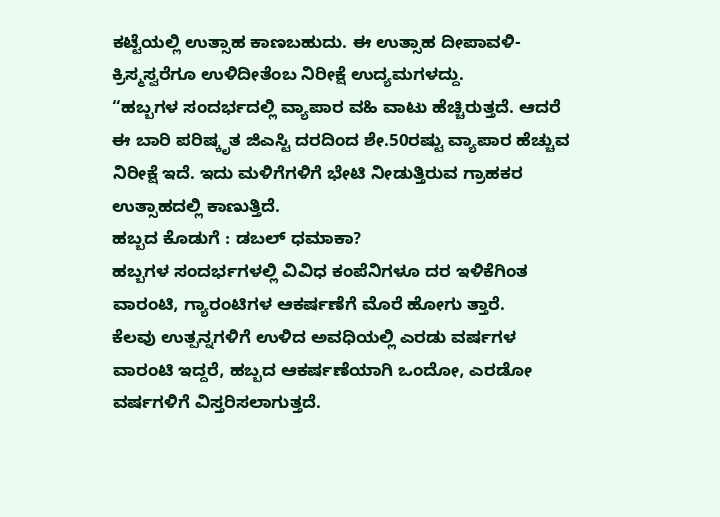ಕಟ್ಟೆಯಲ್ಲಿ ಉತ್ಸಾಹ ಕಾಣಬಹುದು. ಈ ಉತ್ಸಾಹ ದೀಪಾವಳಿ-ಕ್ರಿಸ್ಮಸ್ವರೆಗೂ ಉಳಿದೀತೆಂಬ ನಿರೀಕ್ಷೆ ಉದ್ಯಮಗಳದ್ದು.
“ಹಬ್ಬಗಳ ಸಂದರ್ಭದಲ್ಲಿ ವ್ಯಾಪಾರ ವಹಿ ವಾಟು ಹೆಚ್ಚಿರುತ್ತದೆ. ಆದರೆ ಈ ಬಾರಿ ಪರಿಷ್ಕೃತ ಜಿಎಸ್ಟಿ ದರದಿಂದ ಶೇ.50ರಷ್ಟು ವ್ಯಾಪಾರ ಹೆಚ್ಚುವ ನಿರೀಕ್ಷೆ ಇದೆ. ಇದು ಮಳಿಗೆಗಳಿಗೆ ಭೇಟಿ ನೀಡುತ್ತಿರುವ ಗ್ರಾಹಕರ ಉತ್ಸಾಹದಲ್ಲಿ ಕಾಣುತ್ತಿದೆ.
ಹಬ್ಬದ ಕೊಡುಗೆ : ಡಬಲ್ ಧಮಾಕಾ?
ಹಬ್ಬಗಳ ಸಂದರ್ಭಗಳಲ್ಲಿ ವಿವಿಧ ಕಂಪೆನಿಗಳೂ ದರ ಇಳಿಕೆಗಿಂತ ವಾರಂಟಿ, ಗ್ಯಾರಂಟಿಗಳ ಆಕರ್ಷಣೆಗೆ ಮೊರೆ ಹೋಗು ತ್ತಾರೆ.
ಕೆಲವು ಉತ್ಪನ್ನಗಳಿಗೆ ಉಳಿದ ಅವಧಿಯಲ್ಲಿ ಎರಡು ವರ್ಷಗಳ ವಾರಂಟಿ ಇದ್ದರೆ, ಹಬ್ಬದ ಆಕರ್ಷಣೆಯಾಗಿ ಒಂದೋ, ಎರಡೋ ವರ್ಷಗಳಿಗೆ ವಿಸ್ತರಿಸಲಾಗುತ್ತದೆ.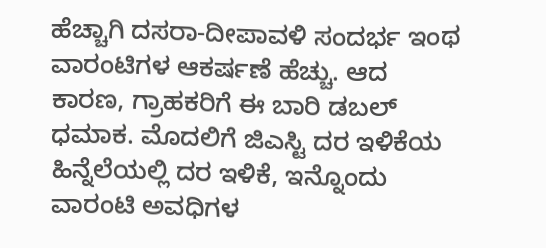ಹೆಚ್ಚಾಗಿ ದಸರಾ-ದೀಪಾವಳಿ ಸಂದರ್ಭ ಇಂಥ ವಾರಂಟಿಗಳ ಆಕರ್ಷಣೆ ಹೆಚ್ಚು. ಆದ ಕಾರಣ, ಗ್ರಾಹಕರಿಗೆ ಈ ಬಾರಿ ಡಬಲ್ ಧಮಾಕ. ಮೊದಲಿಗೆ ಜಿಎಸ್ಟಿ ದರ ಇಳಿಕೆಯ ಹಿನ್ನೆಲೆಯಲ್ಲಿ ದರ ಇಳಿಕೆ, ಇನ್ನೊಂದು ವಾರಂಟಿ ಅವಧಿಗಳ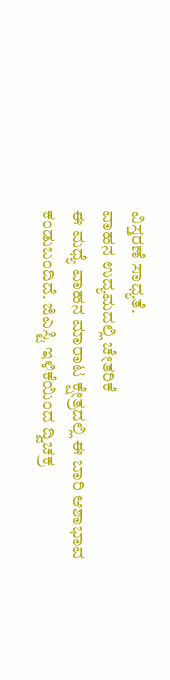ವಿಸ್ತರಣೆ ಸಾಧ್ಯತೆ.
ವಾಹನ ಉದ್ಯಮದಲ್ಲಿ ಚೇತರಿಕೆ
ಈ ಮಧ್ಯೆ ವಾಹನ ಮಾರಾಟ ಕ್ಷೇತ್ರದಲ್ಲಿ ಈ ಬಾರಿ ಆಶಾಭಾವ ಕಂಡುಬಂದಿದೆ. ಜಿಎಸ್ಟಿ ಇಳಿಕೆಯಿಂದ ದ್ವಿಚಕ್ರ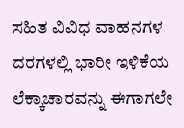ಸಹಿತ ವಿವಿಧ ವಾಹನಗಳ ದರಗಳಲ್ಲಿ ಭಾರೀ ಇಳಿಕೆಯ ಲೆಕ್ಕಾಚಾರವನ್ನು ಈಗಾಗಲೇ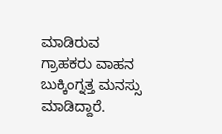ಮಾಡಿರುವ ಗ್ರಾಹಕರು ವಾಹನ ಬುಕ್ಕಿಂಗ್ನತ್ತ ಮನಸ್ಸು ಮಾಡಿದ್ದಾರೆ.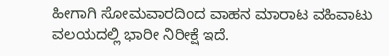ಹೀಗಾಗಿ ಸೋಮವಾರದಿಂದ ವಾಹನ ಮಾರಾಟ ವಹಿವಾಟು ವಲಯದಲ್ಲಿ ಭಾರೀ ನಿರೀಕ್ಷೆ ಇದೆ.